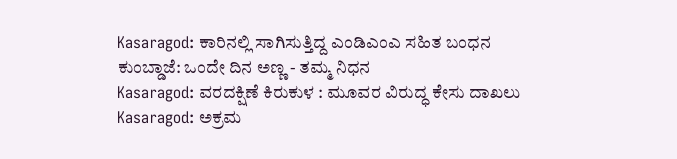Kasaragod: ಕಾರಿನಲ್ಲಿ ಸಾಗಿಸುತ್ತಿದ್ದ ಎಂಡಿಎಂಎ ಸಹಿತ ಬಂಧನ
ಕುಂಬ್ಡಾಜೆ: ಒಂದೇ ದಿನ ಅಣ್ಣ - ತಮ್ಮ ನಿಧನ
Kasaragod: ವರದಕ್ಷಿಣೆ ಕಿರುಕುಳ : ಮೂವರ ವಿರುದ್ಧ ಕೇಸು ದಾಖಲು
Kasaragod: ಅಕ್ರಮ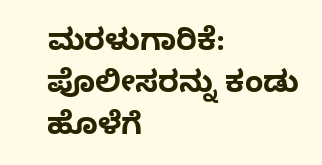ಮರಳುಗಾರಿಕೆ: ಪೊಲೀಸರನ್ನು ಕಂಡು ಹೊಳೆಗೆ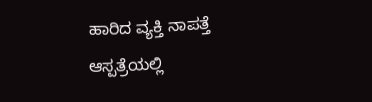ಹಾರಿದ ವ್ಯಕ್ತಿ ನಾಪತ್ತೆ
ಆಸ್ಪತ್ರೆಯಲ್ಲಿ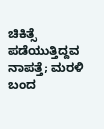ಚಿಕಿತ್ಸೆ ಪಡೆಯುತ್ತಿದ್ದವ ನಾಪತ್ತೆ; ಮರಳಿ ಬಂದ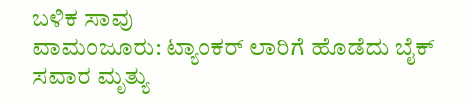ಬಳಿಕ ಸಾವು
ವಾಮಂಜೂರು: ಟ್ಯಾಂಕರ್ ಲಾರಿಗೆ ಹೊಡೆದು ಬೈಕ್ ಸವಾರ ಮೃತ್ಯು